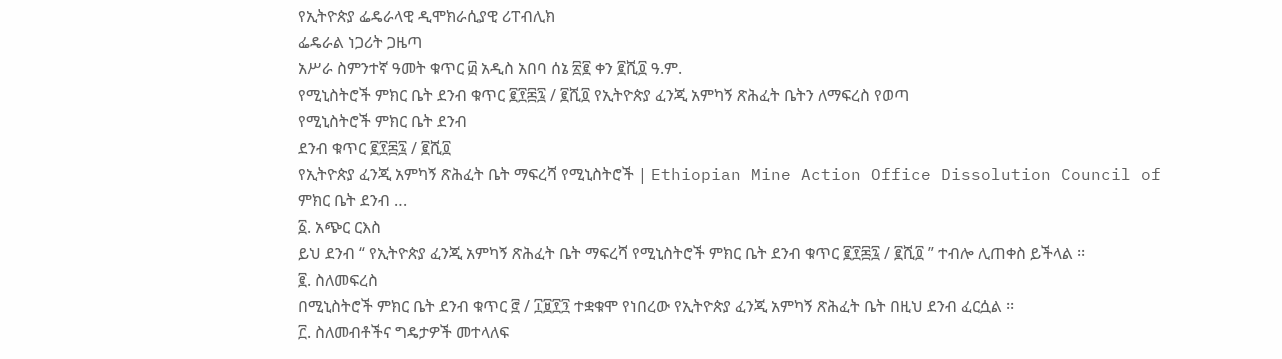የኢትዮጵያ ፌዴራላዊ ዲሞክራሲያዊ ሪፐብሊክ
ፌዴራል ነጋሪት ጋዜጣ
አሥራ ስምንተኛ ዓመት ቁጥር ፴ አዲስ አበባ ሰኔ ፳፪ ቀን ፪ሺ፬ ዓ.ም.
የሚኒስትሮች ምክር ቤት ደንብ ቁጥር ፪፻፷፯ / ፪ሺ፬ የኢትዮጵያ ፈንጂ አምካኝ ጽሕፈት ቤትን ለማፍረስ የወጣ
የሚኒስትሮች ምክር ቤት ደንብ
ደንብ ቁጥር ፪፻፷፯ / ፪ሺ፬
የኢትዮጵያ ፈንጂ አምካኝ ጽሕፈት ቤት ማፍረሻ የሚኒስትሮች | Ethiopian Mine Action Office Dissolution Council of ምክር ቤት ደንብ ‥.
፩. አጭር ርእስ
ይህ ደንብ “ የኢትዮጵያ ፈንጂ አምካኝ ጽሕፈት ቤት ማፍረሻ የሚኒስትሮች ምክር ቤት ደንብ ቁጥር ፪፻፷፯ / ፪ሺ፬ ” ተብሎ ሊጠቀስ ይችላል ፡፡
፪. ስለመፍረስ
በሚኒስትሮች ምክር ቤት ደንብ ቁጥር ፸ / ፲፱፻፺ ተቋቁሞ የነበረው የኢትዮጵያ ፈንጂ አምካኝ ጽሕፈት ቤት በዚህ ደንብ ፈርሷል ፡፡
፫. ስለመብቶችና ግዴታዎች መተላለፍ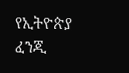የኢትዮጵያ ፈንጂ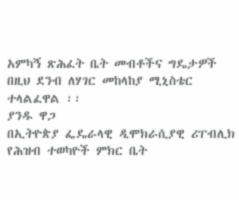አምካኝ ጽሕፈት ቤት መብቶችና ግዴታዎች በዚህ ደንብ ለሃገር መከላከያ ሚኒስቴር ተላልፈዋል ፡፡
ያንዱ ዋጋ
በኢትዮጵያ ፌዴራላዊ ዲሞክራሲያዊ ሪፐብሊክ የሕዝብ ተወካዮች ምክር ቤት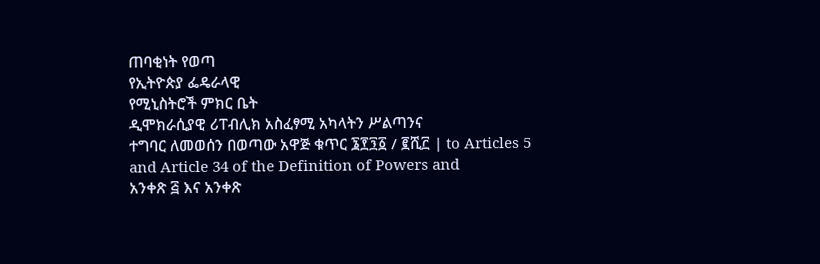ጠባቂነት የወጣ
የኢትዮጵያ ፌዴራላዊ
የሚኒስትሮች ምክር ቤት
ዲሞክራሲያዊ ሪፐብሊክ አስፈፃሚ አካላትን ሥልጣንና
ተግባር ለመወሰን በወጣው አዋጅ ቁጥር ፮፻፺፩ / ፪ሺ፫ | to Articles 5 and Article 34 of the Definition of Powers and
አንቀጽ ፭ እና አንቀጽ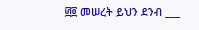፴፬ መሠረት ይህን ደንብ ___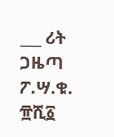___ ሪት ጋዜጣ ፖ.ሣ.ቁ. ፹ሺ፩